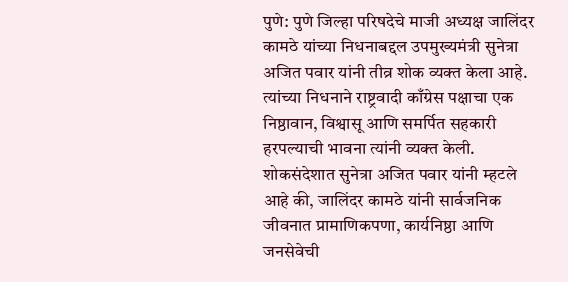पुणे: पुणे जिल्हा परिषदेचे माजी अध्यक्ष जालिंदर कामठे यांच्या निधनाबद्दल उपमुख्यमंत्री सुनेत्रा अजित पवार यांनी तीव्र शोक व्यक्त केला आहे. त्यांच्या निधनाने राष्ट्रवादी काँग्रेस पक्षाचा एक निष्ठावान, विश्वासू आणि समर्पित सहकारी हरपल्याची भावना त्यांनी व्यक्त केली.
शोकसंदेशात सुनेत्रा अजित पवार यांनी म्हटले आहे की, जालिंदर कामठे यांनी सार्वजनिक जीवनात प्रामाणिकपणा, कार्यनिष्ठा आणि जनसेवेची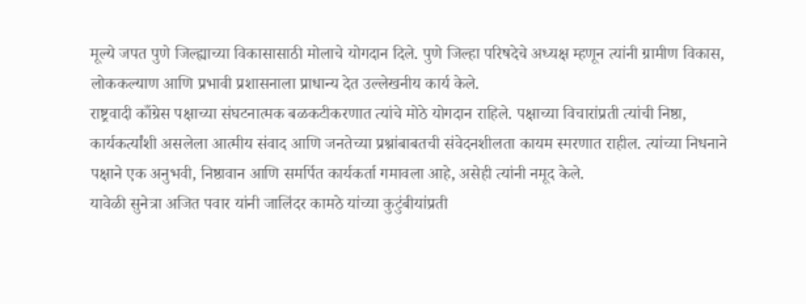मूल्ये जपत पुणे जिल्ह्याच्या विकासासाठी मोलाचे योगदान दिले. पुणे जिल्हा परिषदेचे अध्यक्ष म्हणून त्यांनी ग्रामीण विकास, लोककल्याण आणि प्रभावी प्रशासनाला प्राधान्य देत उल्लेखनीय कार्य केले.
राष्ट्रवादी काँग्रेस पक्षाच्या संघटनात्मक बळकटीकरणात त्यांचे मोठे योगदान राहिले. पक्षाच्या विचारांप्रती त्यांची निष्ठा, कार्यकर्त्यांशी असलेला आत्मीय संवाद आणि जनतेच्या प्रश्नांबाबतची संवेदनशीलता कायम स्मरणात राहील. त्यांच्या निधनाने पक्षाने एक अनुभवी, निष्ठावान आणि समर्पित कार्यकर्ता गमावला आहे, असेही त्यांनी नमूद केले.
यावेळी सुनेत्रा अजित पवार यांनी जालिंदर कामठे यांच्या कुटुंबीयांप्रती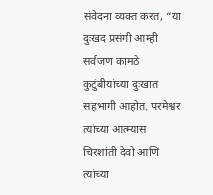संवेदना व्यक्त करत, “या दुःखद प्रसंगी आम्ही सर्वजण कामठे कुटुंबीयांच्या दुःखात सहभागी आहोत. परमेश्वर त्यांच्या आत्म्यास चिरशांती देवो आणि त्यांच्या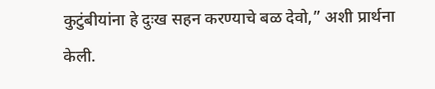कुटुंबीयांना हे दुःख सहन करण्याचे बळ देवो,” अशी प्रार्थना केली.